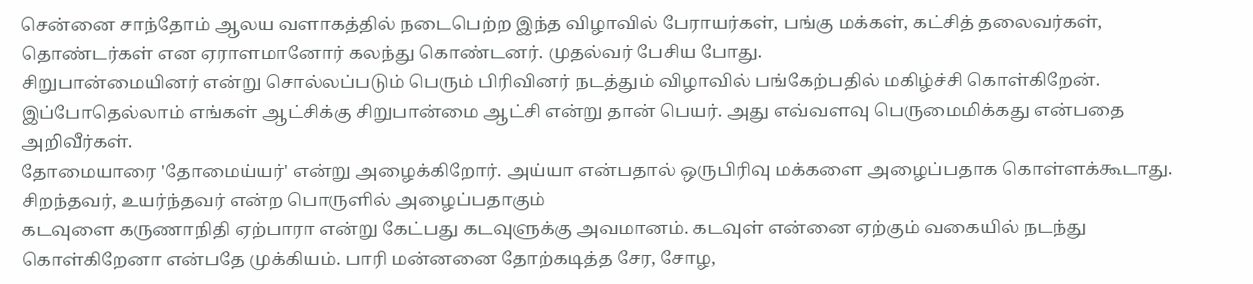சென்னை சாந்தோம் ஆலய வளாகத்தில் நடைபெற்ற இந்த விழாவில் பேராயர்கள், பங்கு மக்கள், கட்சித் தலைவர்கள், தொண்டர்கள் என ஏராளமானோர் கலந்து கொண்டனர். முதல்வர் பேசிய போது.
சிறுபான்மையினர் என்று சொல்லப்படும் பெரும் பிரிவினர் நடத்தும் விழாவில் பங்கேற்பதில் மகிழ்ச்சி கொள்கிறேன். இப்போதெல்லாம் எங்கள் ஆட்சிக்கு சிறுபான்மை ஆட்சி என்று தான் பெயர். அது எவ்வளவு பெருமைமிக்கது என்பதை அறிவீர்கள்.
தோமையாரை 'தோமைய்யர்' என்று அழைக்கிறோர். அய்யா என்பதால் ஒருபிரிவு மக்களை அழைப்பதாக கொள்ளக்கூடாது. சிறந்தவர், உயர்ந்தவர் என்ற பொருளில் அழைப்பதாகும்
கடவுளை கருணாநிதி ஏற்பாரா என்று கேட்பது கடவுளுக்கு அவமானம். கடவுள் என்னை ஏற்கும் வகையில் நடந்து கொள்கிறேனா என்பதே முக்கியம். பாரி மன்னனை தோற்கடித்த சேர, சோழ,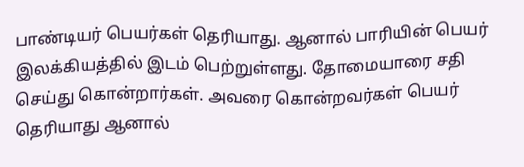பாண்டியர் பெயர்கள் தெரியாது. ஆனால் பாரியின் பெயர் இலக்கியத்தில் இடம் பெற்றுள்ளது. தோமையாரை சதி செய்து கொன்றார்கள். அவரை கொன்றவர்கள் பெயர் தெரியாது ஆனால்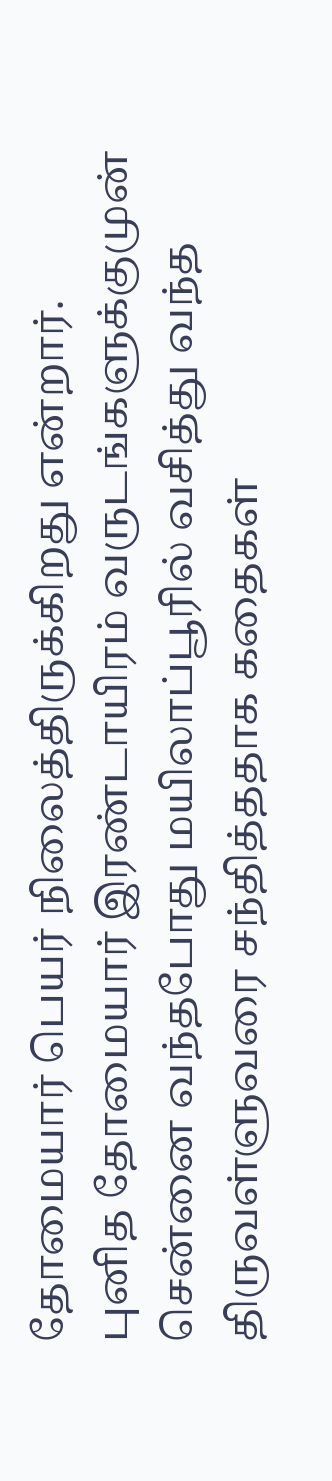தோமையார் பெயர் நிலைத்திருக்கிறது என்றார்.
புனித தோமையார் இரண்டாயிரம் வருடங்களுக்குமுன் சென்னை வந்தபோது மயிலாப்பூரில் வசித்து வந்த திருவள்ளுவரை சந்தித்ததாக கதைகள்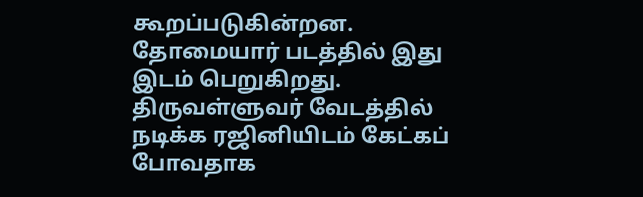கூறப்படுகின்றன. தோமையார் படத்தில் இது இடம் பெறுகிறது. திருவள்ளுவர் வேடத்தில் நடிக்க ரஜினியிடம் கேட்கப் போவதாக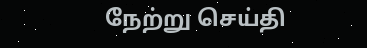நேற்று செய்தி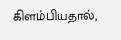கிளம்பியதால்,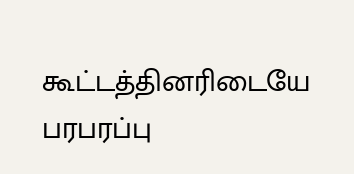கூட்டத்தினரிடையே பரபரப்பு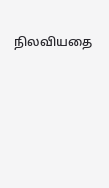நிலவியதை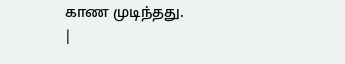காண முடிந்தது.
|